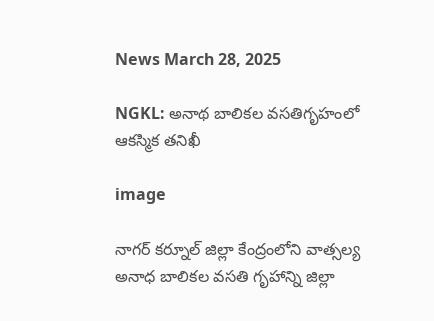News March 28, 2025

NGKL: అనాథ బాలికల వసతిగృహంలో ఆకస్మిక తనిఖీ

image

నాగర్ కర్నూల్ జిల్లా కేంద్రంలోని వాత్సల్య అనాధ బాలికల వసతి గృహాన్ని జిల్లా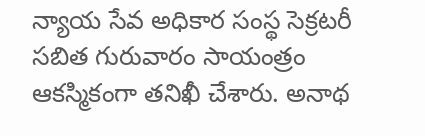న్యాయ సేవ అధికార సంస్థ సెక్రటరీ సబిత గురువారం సాయంత్రం ఆకస్మికంగా తనిఖీ చేశారు. అనాథ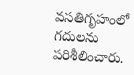వసతిగృహంలో గదులను పరిశీలించారు.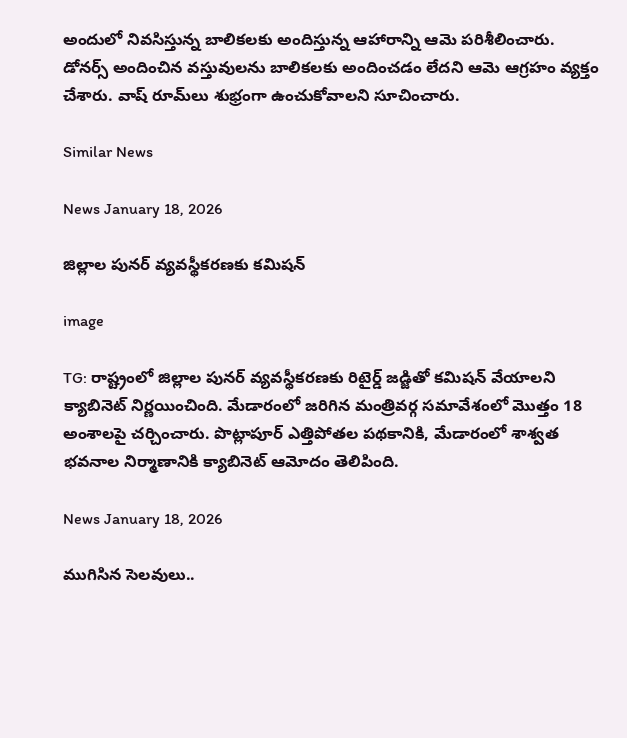అందులో నివసిస్తున్న బాలికలకు అందిస్తున్న ఆహారాన్ని ఆమె పరిశీలించారు. డోనర్స్ అందించిన వస్తువులను బాలికలకు అందించడం లేదని ఆమె ఆగ్రహం వ్యక్తం చేశారు. వాష్ రూమ్‌లు శుభ్రంగా ఉంచుకోవాలని సూచించారు.

Similar News

News January 18, 2026

జిల్లాల పునర్ వ్యవస్థీకరణకు కమిషన్

image

TG: రాష్ట్రంలో జిల్లాల పునర్ వ్యవస్థీకరణకు రిటైర్డ్‌ జడ్జితో కమిషన్‌ వేయాలని క్యాబినెట్ నిర్ణయించింది. మేడారంలో జరిగిన మంత్రివర్గ సమావేశంలో మొత్తం 18 అంశాలపై చర్చించారు. పొట్లాపూర్ ఎత్తిపోతల పథకానికి, మేడారంలో శాశ్వత భవనాల నిర్మాణానికి క్యాబినెట్ ఆమోదం తెలిపింది.

News January 18, 2026

ముగిసిన సెలవులు..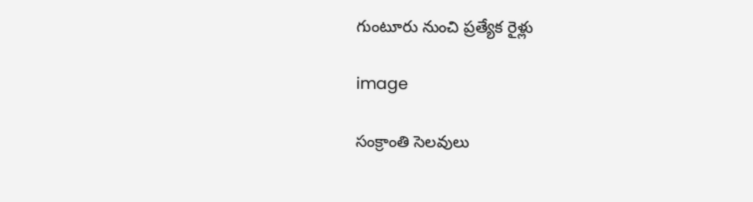గుంటూరు నుంచి ప్రత్యేక రైళ్లు

image

సంక్రాంతి సెలవులు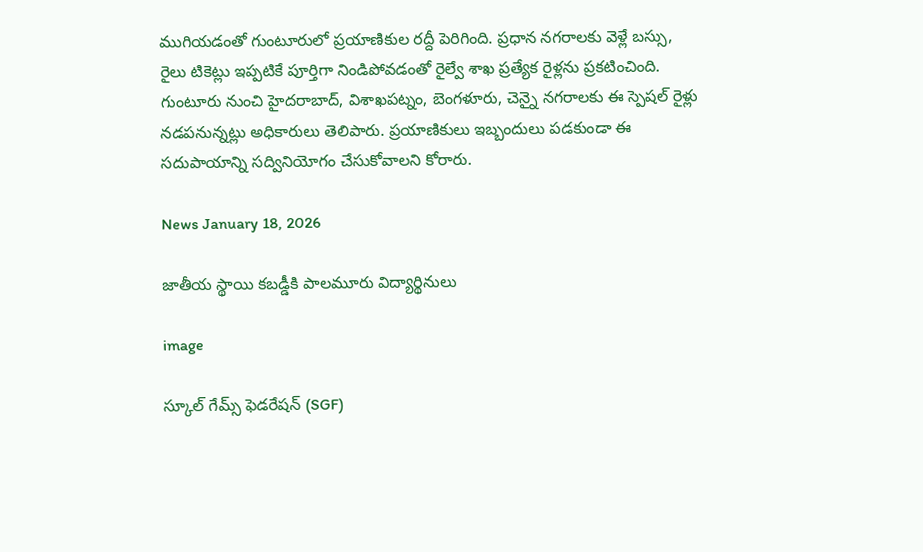ముగియడంతో గుంటూరులో ప్రయాణికుల రద్దీ పెరిగింది. ప్రధాన నగరాలకు వెళ్లే బస్సు, రైలు టికెట్లు ఇప్పటికే పూర్తిగా నిండిపోవడంతో రైల్వే శాఖ ప్రత్యేక రైళ్లను ప్రకటించింది. గుంటూరు నుంచి హైదరాబాద్, విశాఖపట్నం, బెంగళూరు, చెన్నై నగరాలకు ఈ స్పెషల్ రైళ్లు నడపనున్నట్లు అధికారులు తెలిపారు. ప్రయాణికులు ఇబ్బందులు పడకుండా ఈ సదుపాయాన్ని సద్వినియోగం చేసుకోవాలని కోరారు.

News January 18, 2026

జాతీయ స్థాయి కబడ్డీకి పాలమూరు విద్యార్థినులు

image

స్కూల్ గేమ్స్ ఫెడరేషన్ (SGF)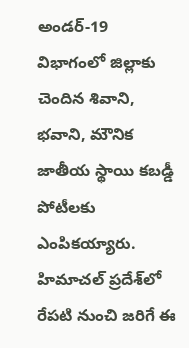అండర్-19 విభాగంలో జిల్లాకు చెందిన శివాని, భవాని, మౌనిక జాతీయ స్థాయి కబడ్డీ పోటీలకు ఎంపికయ్యారు. హిమాచల్ ప్రదేశ్‌లో రేపటి నుంచి జరిగే ఈ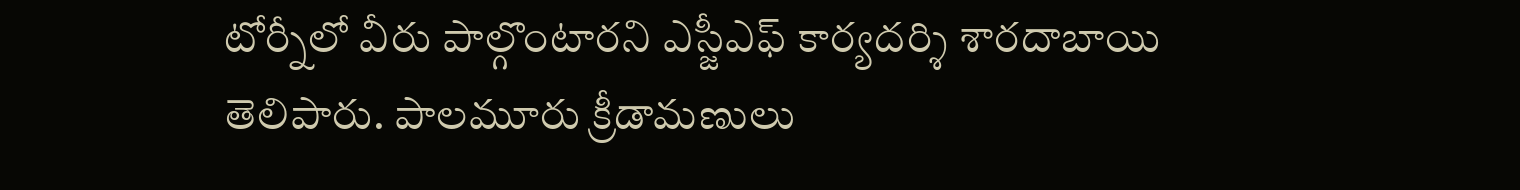టోర్నీలో వీరు పాల్గొంటారని ఎస్జీఎఫ్ కార్యదర్శి శారదాబాయి తెలిపారు. పాలమూరు క్రీడామణులు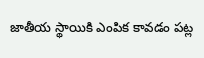జాతీయ స్థాయికి ఎంపిక కావడం పట్ల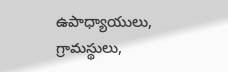ఉపాధ్యాయులు, గ్రామస్థులు,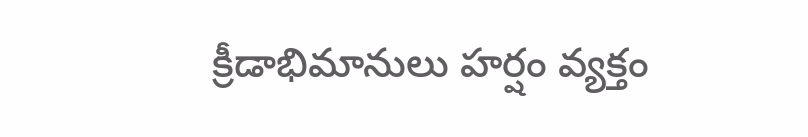క్రీడాభిమానులు హర్షం వ్యక్తం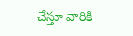చేస్తూ వారికి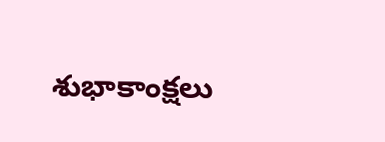శుభాకాంక్షలు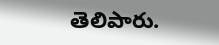తెలిపారు.